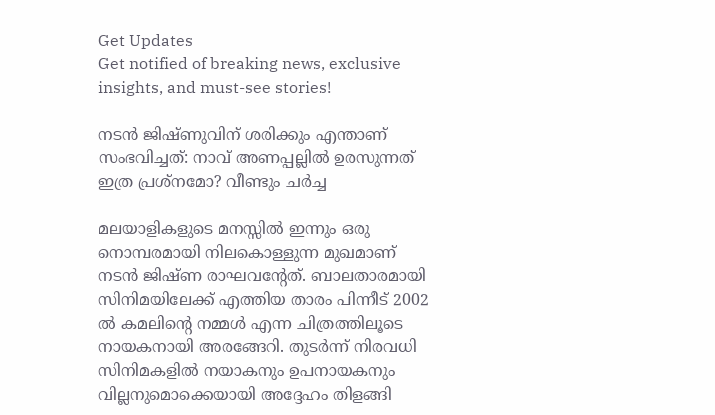Get Updates
Get notified of breaking news, exclusive insights, and must-see stories!

നടന്‍ ജിഷ്ണുവിന് ശരിക്കും എന്താണ് സംഭവിച്ചത്: നാവ് അണപ്പല്ലില്‍ ഉരസുന്നത് ഇത്ര പ്രശ്നമോ? വീണ്ടും ചർച്ച

മലയാളികളുടെ മനസ്സില്‍ ഇന്നും ഒരു നൊമ്പരമായി നിലകൊള്ളുന്ന മുഖമാണ് നടന്‍ ജിഷ്ണ രാഘവന്റേത്. ബാലതാരമായി സിനിമയിലേക്ക് എത്തിയ താരം പിന്നീട് 2002 ല്‍ കമലിന്റെ നമ്മള്‍ എന്ന ചിത്രത്തിലൂടെ നായകനായി അരങ്ങേറി. തുടർന്ന് നിരവധി സിനിമകളില്‍ നയാകനും ഉപനായകനും വില്ലനുമൊക്കെയായി അദ്ദേഹം തിളങ്ങി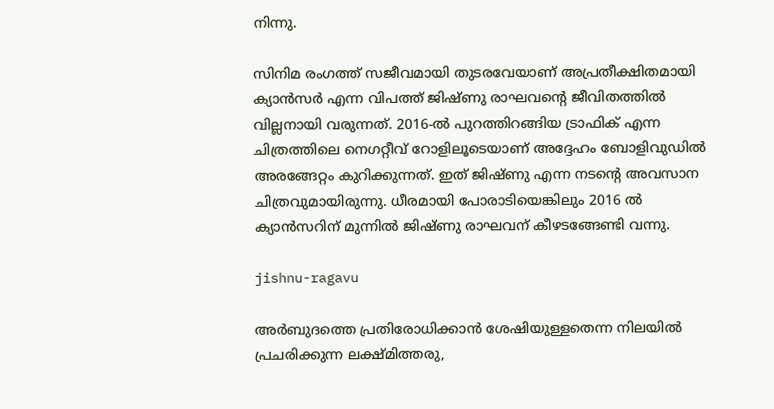നിന്നു.

സിനിമ രംഗത്ത് സജീവമായി തുടരവേയാണ് അപ്രതീക്ഷിതമായി ക്യാന്‍സർ എന്ന വിപത്ത് ജിഷ്ണു രാഘവന്റെ ജീവിതത്തില്‍ വില്ലനായി വരുന്നത്. 2016-ൽ പുറത്തിറങ്ങിയ ട്രാഫിക് എന്ന ചിത്രത്തിലെ നെഗറ്റീവ് റോളിലൂടെയാണ് അദ്ദേഹം ബോളിവുഡിൽ അരങ്ങേറ്റം കുറിക്കുന്നത്. ഇത് ജിഷ്ണു എന്ന നടന്റെ അവസാന ചിത്രവുമായിരുന്നു. ധീരമായി പോരാടിയെങ്കിലും 2016 ല്‍ ക്യാന്‍സറിന് മുന്നില്‍ ജിഷ്ണു രാഘവന് കീഴടങ്ങേണ്ടി വന്നു.

jishnu-ragavu

അര്‍ബുദത്തെ പ്രതിരോധിക്കാന്‍ ശേഷിയുള്ളതെന്ന നിലയില്‍ പ്രചരിക്കുന്ന ലക്ഷ്മിത്തരു,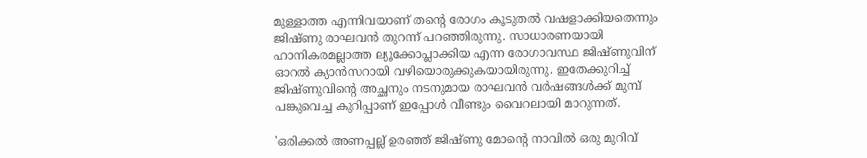മുള്ളാത്ത എന്നിവയാണ് തന്റെ രോഗം കൂടുതല്‍ വഷളാക്കിയതെന്നും ജിഷ്ണു രാഘവന്‍ തുറന്ന് പറഞ്ഞിരുന്നു. സാധാരണയായി ഹാനികരമല്ലാത്ത ല്യൂക്കോപ്ലാക്കിയ എന്ന രോഗാവസ്ഥ ജിഷ്ണുവിന് ഓറല്‍ ക്യാന്‍സറായി വഴിയൊരുക്കുകയായിരുന്നു. ഇതേക്കുറിച്ച് ജിഷ്ണുവിന്റെ അച്ഛനും നടനുമായ രാഘവന്‍ വർഷങ്ങള്‍ക്ക് മുമ്പ് പങ്കുവെച്ച കുറിപ്പാണ് ഇപ്പോള്‍ വീണ്ടും വൈറലായി മാറുന്നത്.

'ഒരിക്കൽ അണപ്പല്ല് ഉരഞ്ഞ് ജിഷ്ണു മോന്റെ നാവില്‍ ഒരു മുറിവ്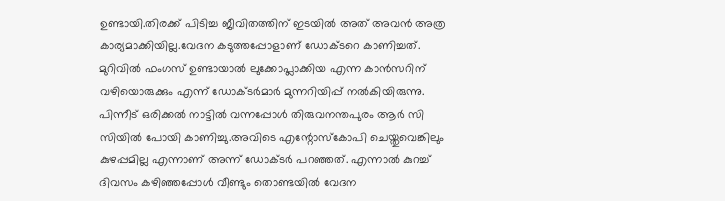ഉണ്ടായി.തിരക്ക് പിടിച്ച ജീവിതത്തിന് ഇടയില്‍ അത് അവൻ അത്ര കാര്യമാക്കിയില്ല.വേദന കടുത്തപ്പോളാണ് ഡോക്ടറെ കാണിച്ചത്. മുറിവില്‍ ഫംഗസ് ഉണ്ടായാല്‍ ലുക്കോപ്ലാക്കിയ എന്ന കാന്‍സറിന് വഴിയൊരുക്കും എന്ന് ഡോക്ടര്‍മാര്‍ മുന്നറിയിപ്പ് നല്‍കിയിരുന്നു. പിന്നീട് ഒരിക്കല്‍ നാട്ടില്‍ വന്നപ്പോള്‍ തിരുവനന്തപുരം ആർ സി സിയിൽ പോയി കാണിച്ചു.അവിടെ എന്റോസ്‌കോപി ചെയ്തുവെങ്കിലും കുഴപ്പമില്ല എന്നാണ് അന്ന് ഡോക്ടര്‍ പറഞ്ഞത്. എന്നാല്‍ കുറച്ച് ദിവസം കഴിഞ്ഞപ്പോള്‍ വീണ്ടും തൊണ്ടയിൽ വേദന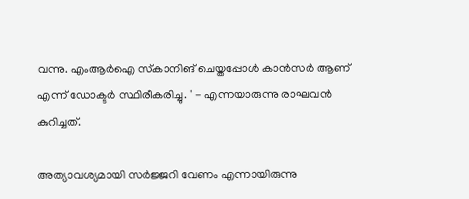വന്നു. എംആര്‍ഐ സ്‌കാനിങ് ചെയ്തപ്പോള്‍ കാന്‍സര്‍ ആണ് എന്ന് ഡോക്ടര്‍ സ്ഥിരീകരിച്ചു. ' - എന്നയാരുന്നു രാഘവന്‍ കുറിച്ചത്.

അത്യാവശ്യമായി സര്‍ജ്ജറി വേണം എന്നായിരുന്നു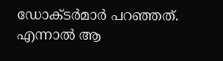ഡോക്ടര്‍മാര്‍ പറഞ്ഞത്. എന്നാല്‍ ആ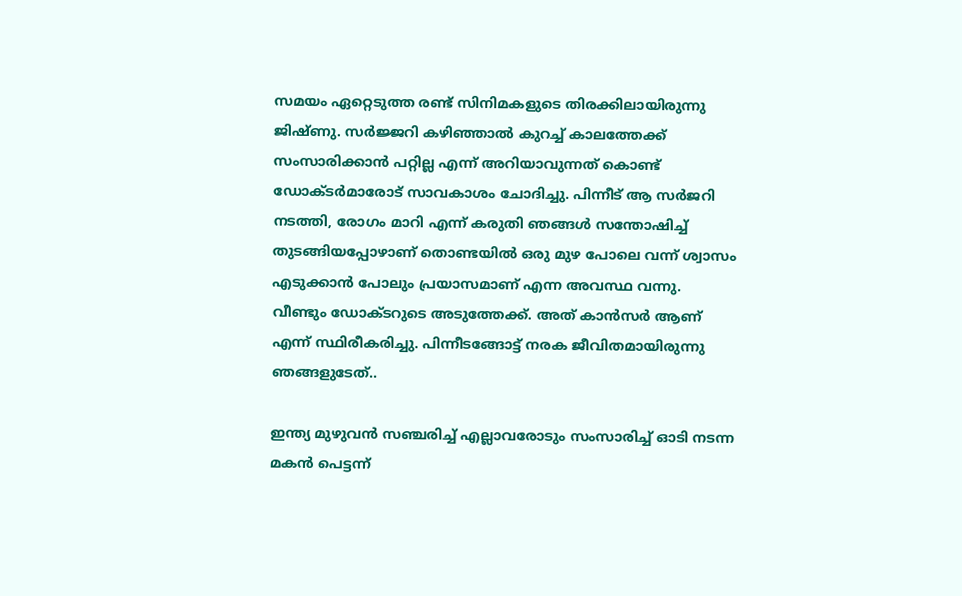സമയം ഏറ്റെടുത്ത രണ്ട് സിനിമകളുടെ തിരക്കിലായിരുന്നു ജിഷ്ണു. സര്‍ജ്ജറി കഴിഞ്ഞാല്‍ കുറച്ച് കാലത്തേക്ക് സംസാരിക്കാന്‍ പറ്റില്ല എന്ന് അറിയാവുന്നത് കൊണ്ട് ഡോക്ടര്‍മാരോട് സാവകാശം ചോദിച്ചു. പിന്നീട് ആ സർജറി നടത്തി, രോഗം മാറി എന്ന് കരുതി ഞങ്ങൾ സന്തോഷിച്ച് തുടങ്ങിയപ്പോഴാണ് തൊണ്ടയില്‍ ഒരു മുഴ പോലെ വന്ന് ശ്വാസം എടുക്കാന്‍ പോലും പ്രയാസമാണ് എന്ന അവസ്ഥ വന്നു. വീണ്ടും ഡോക്ടറുടെ അടുത്തേക്ക്. അത് കാന്‍സര്‍ ആണ് എന്ന് സ്ഥിരീകരിച്ചു. പിന്നീടങ്ങോട്ട് നരക ജീവിതമായിരുന്നു ഞങ്ങളുടേത്..

ഇന്ത്യ മുഴുവന്‍ സഞ്ചരിച്ച് എല്ലാവരോടും സംസാരിച്ച് ഓടി നടന്ന മകന്‍ പെട്ടന്ന്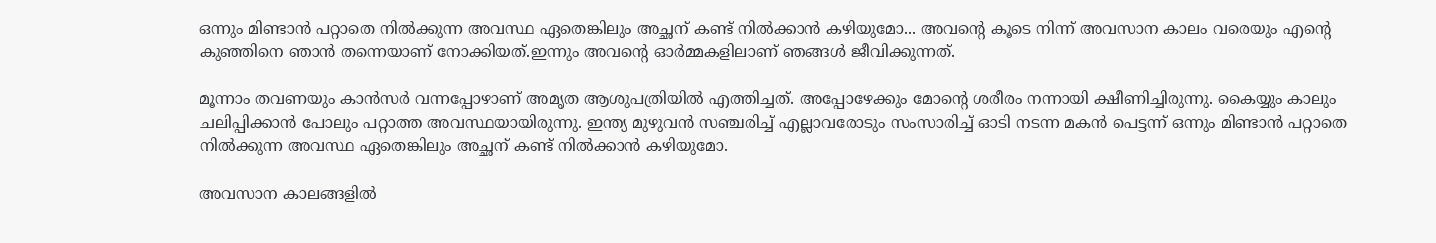ഒന്നും മിണ്ടാന്‍ പറ്റാതെ നില്‍ക്കുന്ന അവസ്ഥ ഏതെങ്കിലും അച്ഛന് കണ്ട് നില്‍ക്കാന്‍ കഴിയുമോ... അവന്റെ കൂടെ നിന്ന് അവസാന കാലം വരെയും എന്റെ കുഞ്ഞിനെ ഞാൻ തന്നെയാണ് നോക്കിയത്.ഇന്നും അവന്റെ ഓർമ്മകളിലാണ് ഞങ്ങൾ ജീവിക്കുന്നത്.

മൂന്നാം തവണയും കാന്‍സര്‍ വന്നപ്പോഴാണ് അമൃത ആശുപത്രിയില്‍ എത്തിച്ചത്. അപ്പോഴേക്കും മോന്റെ ശരീരം നന്നായി ക്ഷീണിച്ചിരുന്നു. കൈയ്യും കാലും ചലിപ്പിക്കാന്‍ പോലും പറ്റാത്ത അവസ്ഥയായിരുന്നു. ഇന്ത്യ മുഴുവന്‍ സഞ്ചരിച്ച് എല്ലാവരോടും സംസാരിച്ച് ഓടി നടന്ന മകന്‍ പെട്ടന്ന് ഒന്നും മിണ്ടാന്‍ പറ്റാതെ നില്‍ക്കുന്ന അവസ്ഥ ഏതെങ്കിലും അച്ഛന് കണ്ട് നില്‍ക്കാന്‍ കഴിയുമോ.

അവസാന കാലങ്ങളില്‍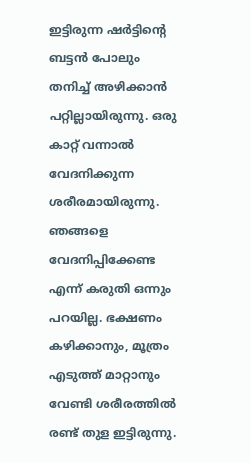ഇട്ടിരുന്ന ഷര്‍ട്ടിന്റെ ബട്ടന്‍ പോലും തനിച്ച് അഴിക്കാന്‍ പറ്റില്ലായിരുന്നു. ഒരു കാറ്റ് വന്നാല്‍ വേദനിക്കുന്ന ശരീരമായിരുന്നു. ഞങ്ങളെ വേദനിപ്പിക്കേണ്ട എന്ന് കരുതി ഒന്നും പറയില്ല. ഭക്ഷണം കഴിക്കാനും, മൂത്രം എടുത്ത് മാറ്റാനും വേണ്ടി ശരീരത്തില്‍ രണ്ട് തുള ഇട്ടിരുന്നു.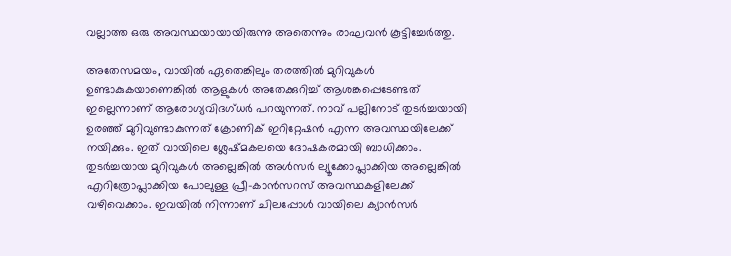വല്ലാത്ത ഒരു അവസ്ഥയായായിരുന്നു അതെന്നും രാഘവന്‍ കൂട്ടിച്ചേർത്തു.

അതേസമയം, വായില്‍ ഏതെങ്കിലും തരത്തില്‍ മുറിവുകള്‍ ഉണ്ടാകുകയാണെങ്കില്‍ ആളുകള്‍ അതേക്കുറിച്ച് ആശങ്കപ്പെടേണ്ടത് ഇല്ലെന്നാണ് ആരോഗ്യവിദഗ്ധർ പറയുന്നത്. നാവ് പല്ലിനോട് തുടർച്ചയായി ഉരഞ്ഞ് മുറിവുണ്ടാകുന്നത് ക്രോണിക് ഇറിറ്റേഷൻ എന്ന അവസ്ഥയിലേക്ക് നയിക്കും. ഇത് വായിലെ ശ്ലേഷ്മകലയെ ദോഷകരമായി ബാധിക്കാം. തുടർച്ചയായ മുറിവുകൾ അല്ലെങ്കിൽ അൾസർ ല്യൂക്കോപ്ലാക്കിയ അല്ലെങ്കിൽ എറിത്രോപ്ലാക്കിയ പോലുള്ള പ്രീ-കാൻസറസ് അവസ്ഥകളിലേക്ക് വഴിവെക്കാം. ഇവയിൽ നിന്നാണ് ചിലപ്പോൾ വായിലെ ക്യാൻസർ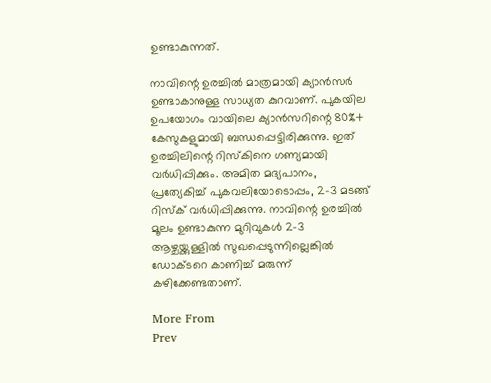ഉണ്ടാകുന്നത്.

നാവിന്റെ ഉരച്ചിൽ മാത്രമായി ക്യാൻസർ ഉണ്ടാകാനുള്ള സാധ്യത കുറവാണ്. പുകയില ഉപയോഗം വായിലെ ക്യാൻസറിന്റെ 80%+ കേസുകളുമായി ബന്ധപ്പെട്ടിരിക്കുന്നു. ഇത് ഉരച്ചിലിന്റെ റിസ്കിനെ ഗണ്യമായി വർധിപ്പിക്കും. അമിത മദ്യപാനം, പ്രത്യേകിച്ച് പുകവലിയോടൊപ്പം, 2-3 മടങ്ങ് റിസ്ക് വർധിപ്പിക്കുന്നു. നാവിന്റെ ഉരച്ചിൽ മൂലം ഉണ്ടാകുന്ന മുറിവുകൾ 2-3 ആഴ്ചയ്ക്കുള്ളിൽ സുഖപ്പെടുന്നില്ലെങ്കിൽ ഡോക്ടറെ കാണിച്ച് മരുന്ന് കഴിക്കേണ്ടതാണ്.

More From
Prev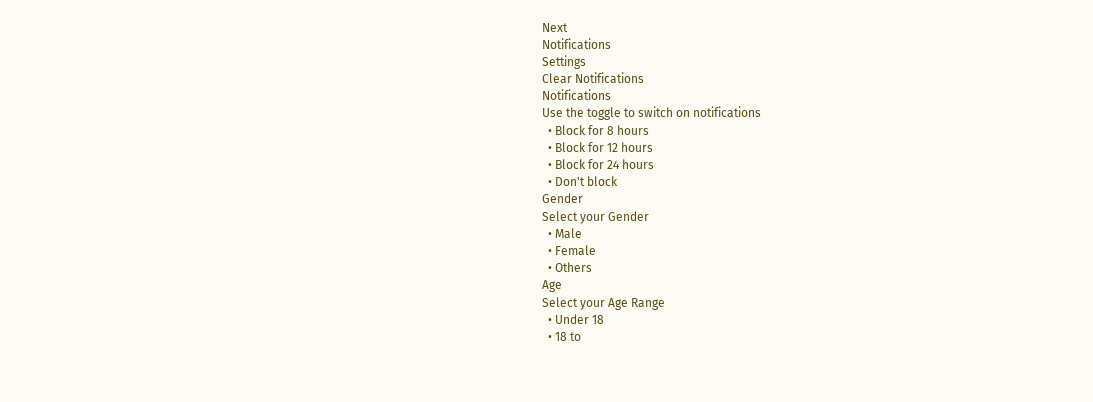Next
Notifications
Settings
Clear Notifications
Notifications
Use the toggle to switch on notifications
  • Block for 8 hours
  • Block for 12 hours
  • Block for 24 hours
  • Don't block
Gender
Select your Gender
  • Male
  • Female
  • Others
Age
Select your Age Range
  • Under 18
  • 18 to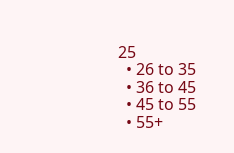25
  • 26 to 35
  • 36 to 45
  • 45 to 55
  • 55+